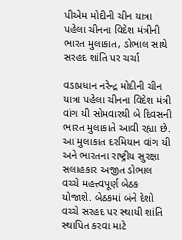પીએમ મોદીની ચીન યાત્રા પહેલા ચીનના વિદેશ મંત્રીની ભારત મુલાકાત, ડોભાલ સાથે સરહદ શાંતિ પર ચર્ચા

વડાપ્રધાન નરેન્દ્ર મોદીની ચીન યાત્રા પહેલા ચીનના વિદેશ મંત્રી વાંગ યી સોમવારથી બે દિવસની ભારત મુલાકાતે આવી રહ્યા છે. આ મુલાકાત દરમિયાન વાંગ યી અને ભારતના રાષ્ટ્રીય સુરક્ષા સલાહકાર અજીત ડોભાલ વચ્ચે મહત્ત્વપૂર્ણ બેઠક યોજાશે. બેઠકમાં બંને દેશો વચ્ચે સરહદ પર સ્થાયી શાંતિ સ્થાપિત કરવા માટે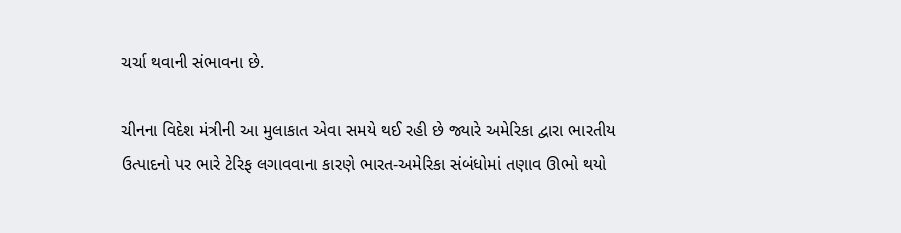ચર્ચા થવાની સંભાવના છે.

ચીનના વિદેશ મંત્રીની આ મુલાકાત એવા સમયે થઈ રહી છે જ્યારે અમેરિકા દ્વારા ભારતીય ઉત્પાદનો પર ભારે ટેરિફ લગાવવાના કારણે ભારત-અમેરિકા સંબંધોમાં તણાવ ઊભો થયો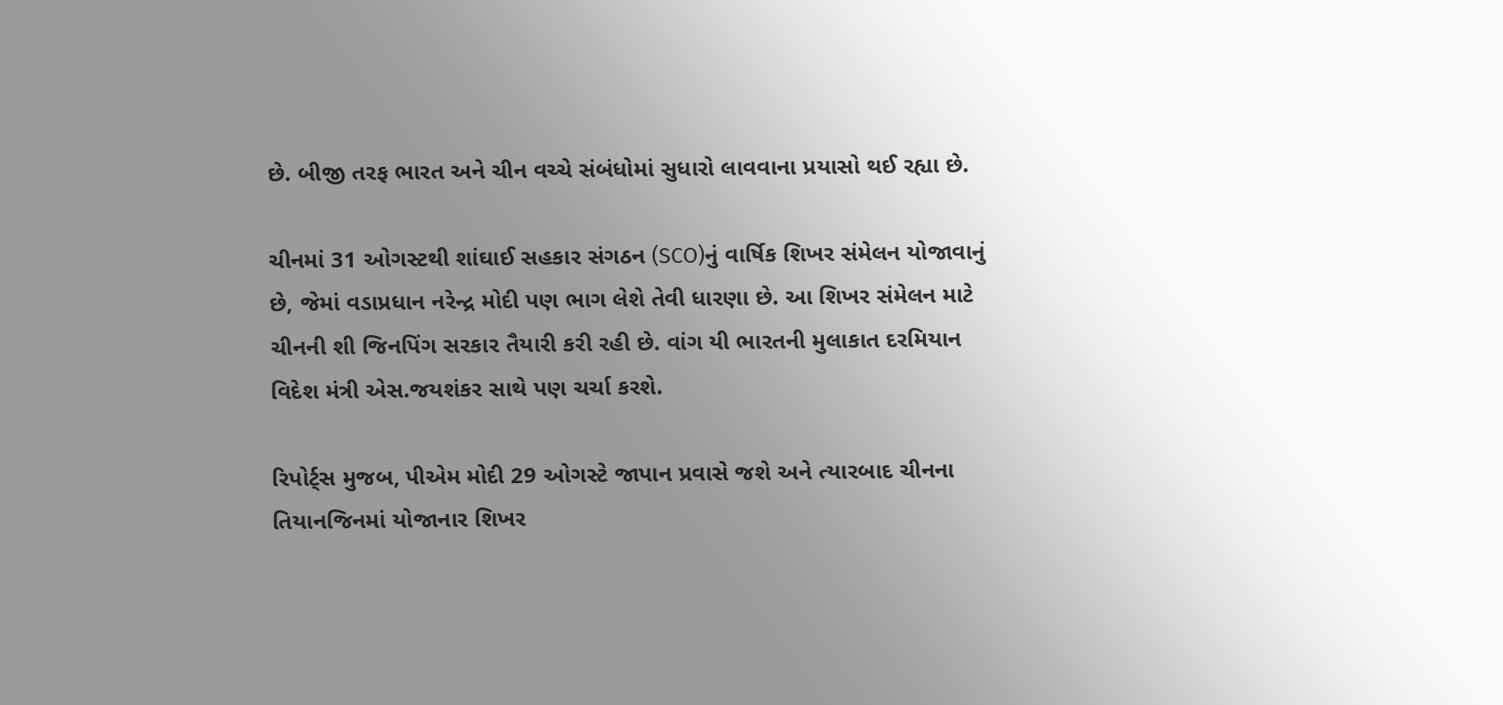છે. બીજી તરફ ભારત અને ચીન વચ્ચે સંબંધોમાં સુધારો લાવવાના પ્રયાસો થઈ રહ્યા છે.

ચીનમાં 31 ઓગસ્ટથી શાંઘાઈ સહકાર સંગઠન (SCO)નું વાર્ષિક શિખર સંમેલન યોજાવાનું છે, જેમાં વડાપ્રધાન નરેન્દ્ર મોદી પણ ભાગ લેશે તેવી ધારણા છે. આ શિખર સંમેલન માટે ચીનની શી જિનપિંગ સરકાર તૈયારી કરી રહી છે. વાંગ યી ભારતની મુલાકાત દરમિયાન વિદેશ મંત્રી એસ.જયશંકર સાથે પણ ચર્ચા કરશે.

રિપોર્ટ્સ મુજબ, પીએમ મોદી 29 ઓગસ્ટે જાપાન પ્રવાસે જશે અને ત્યારબાદ ચીનના તિયાનજિનમાં યોજાનાર શિખર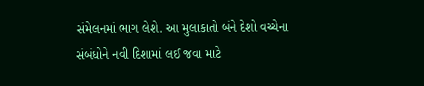સંમેલનમાં ભાગ લેશે. આ મુલાકાતો બંને દેશો વચ્ચેના સંબંધોને નવી દિશામાં લઈ જવા માટે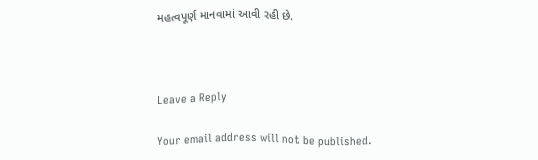મહત્વપૂર્ણ માનવામાં આવી રહી છે.



Leave a Reply

Your email address will not be published.